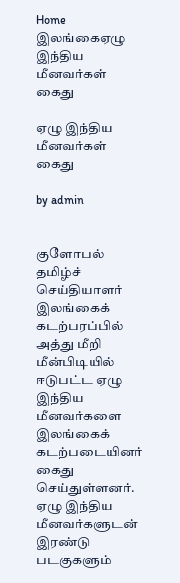Home இலங்கைஏழு இந்திய மீனவர்கள் கைது

ஏழு இந்திய மீனவர்கள் கைது

by admin


குளோபல் தமிழ்ச் செய்தியாளர்
இலங்கைக் கடற்பரப்பில் அத்து மீறி மீன்பிடியில் ஈடுபட்ட ஏழு இந்திய மீனவர்களை இலங்கைக் கடற்படையினர் கைது செய்துள்ளனர். ஏழு இந்திய மீனவர்களுடன் இரண்டு படகுகளும்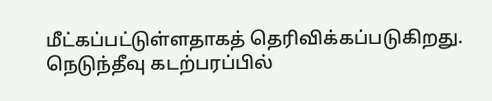மீட்கப்பட்டுள்ளதாகத் தெரிவிக்கப்படுகிறது. நெடுந்தீவு கடற்பரப்பில்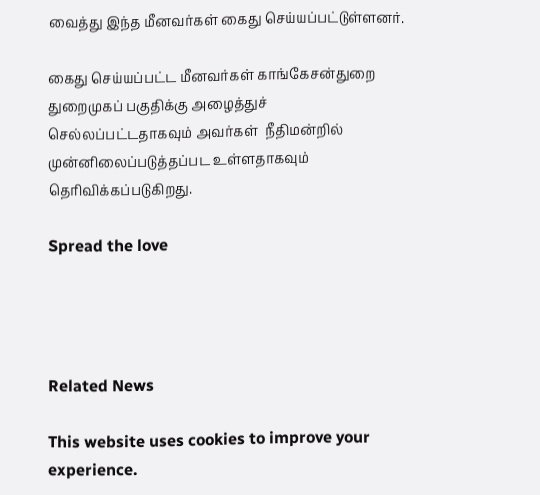வைத்து இந்த மீனவர்கள் கைது செய்யப்பட்டுள்ளனர்.

கைது செய்யப்பட்ட மீனவர்கள் காங்கேசன்துறை துறைமுகப் பகுதிக்கு அழைத்துச் செல்லப்பட்டதாகவும் அவர்கள்  நீதிமன்றில் முன்னிலைப்படுத்தப்பட உள்ளதாகவும் தெரிவிக்கப்படுகிறது.

Spread the love




Related News

This website uses cookies to improve your experience.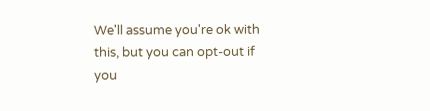We'll assume you're ok with this, but you can opt-out if you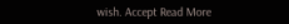wish. Accept Read More